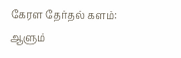கேரள தேர்தல் களம்: ஆளும்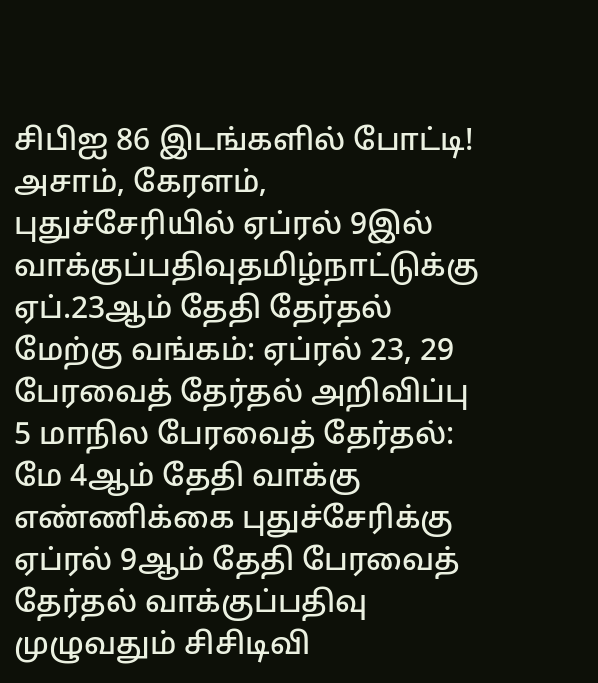சிபிஐ 86 இடங்களில் போட்டி! அசாம், கேரளம், புதுச்சேரியில் ஏப்ரல் 9இல் வாக்குப்பதிவுதமிழ்நாட்டுக்கு ஏப்.23ஆம் தேதி தேர்தல் மேற்கு வங்கம்: ஏப்ரல் 23, 29 பேரவைத் தேர்தல் அறிவிப்பு 5 மாநில பேரவைத் தேர்தல்: மே 4ஆம் தேதி வாக்கு எண்ணிக்கை புதுச்சேரிக்கு ஏப்ரல் 9ஆம் தேதி பேரவைத் தேர்தல் வாக்குப்பதிவு முழுவதும் சிசிடிவி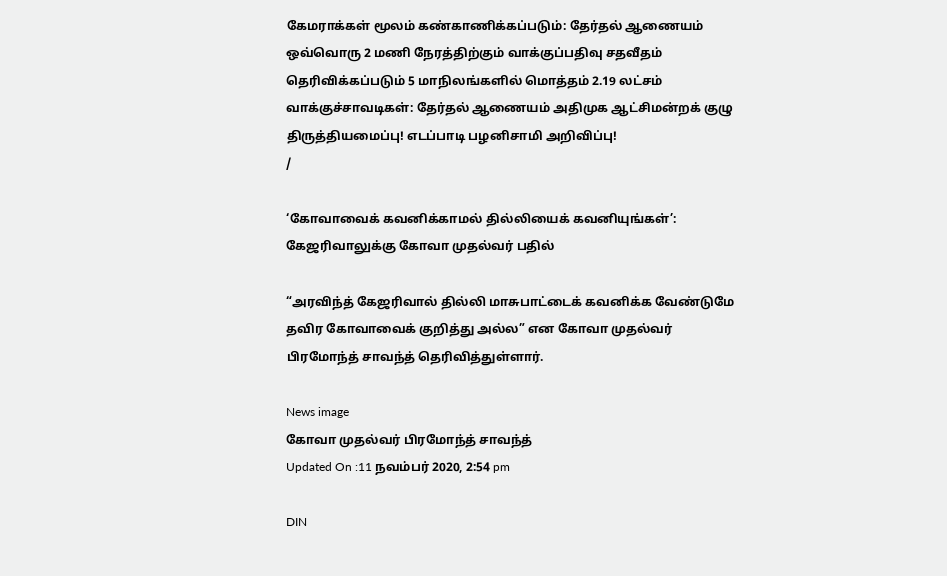கேமராக்கள் மூலம் கண்காணிக்கப்படும்: தேர்தல் ஆணையம் ஒவ்வொரு 2 மணி நேரத்திற்கும் வாக்குப்பதிவு சதவீதம் தெரிவிக்கப்படும் 5 மாநிலங்களில் மொத்தம் 2.19 லட்சம் வாக்குச்சாவடிகள்: தேர்தல் ஆணையம் அதிமுக ஆட்சிமன்றக் குழு திருத்தியமைப்பு! எடப்பாடி பழனிசாமி அறிவிப்பு!
/

‘கோவாவைக் கவனிக்காமல் தில்லியைக் கவனியுங்கள்’: கேஜரிவாலுக்கு கோவா முதல்வர் பதில்

“அரவிந்த் கேஜரிவால் தில்லி மாசுபாட்டைக் கவனிக்க வேண்டுமே தவிர கோவாவைக் குறித்து அல்ல” என கோவா முதல்வர் பிரமோந்த் சாவந்த் தெரிவித்துள்ளார்.

News image
கோவா முதல்வர் பிரமோந்த் சாவந்த்
Updated On :11 நவம்பர் 2020, 2:54 pm

DIN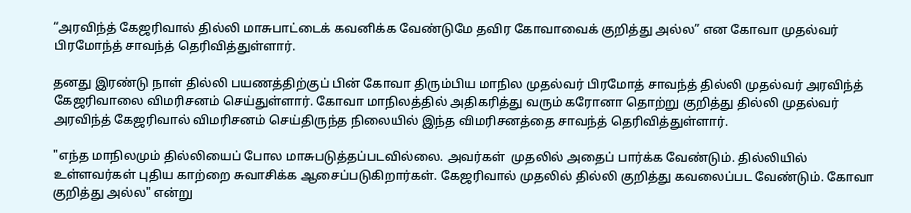“அரவிந்த் கேஜரிவால் தில்லி மாசுபாட்டைக் கவனிக்க வேண்டுமே தவிர கோவாவைக் குறித்து அல்ல” என கோவா முதல்வர் பிரமோந்த் சாவந்த் தெரிவித்துள்ளார்.

தனது இரண்டு நாள் தில்லி பயணத்திற்குப் பின் கோவா திரும்பிய மாநில முதல்வர் பிரமோத் சாவந்த் தில்லி முதல்வர் அரவிந்த் கேஜரிவாலை விமரிசனம் செய்துள்ளார். கோவா மாநிலத்தில் அதிகரித்து வரும் கரோனா தொற்று குறித்து தில்லி முதல்வர் அரவிந்த் கேஜரிவால் விமரிசனம் செய்திருந்த நிலையில் இந்த விமரிசனத்தை சாவந்த் தெரிவித்துள்ளார்.

"எந்த மாநிலமும் தில்லியைப் போல மாசுபடுத்தப்படவில்லை. அவர்கள்  முதலில் அதைப் பார்க்க வேண்டும். தில்லியில் உள்ளவர்கள் புதிய காற்றை சுவாசிக்க ஆசைப்படுகிறார்கள். கேஜரிவால் முதலில் தில்லி குறித்து கவலைப்பட வேண்டும். கோவா குறித்து அல்ல" என்று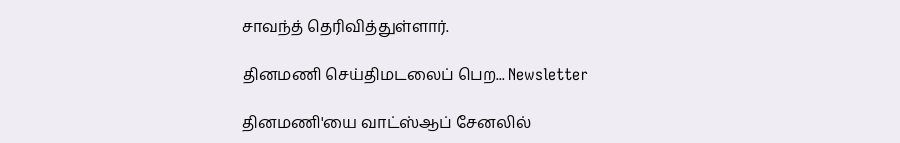சாவந்த் தெரிவித்துள்ளார்.

தினமணி செய்திமடலைப் பெற... Newsletter

தினமணி'யை வாட்ஸ்ஆப் சேனலில்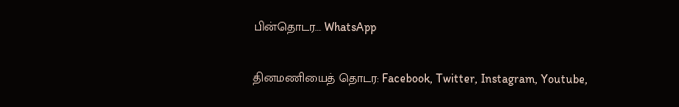பின்தொடர... WhatsApp

தினமணியைத் தொடர: Facebook, Twitter, Instagram, Youtube,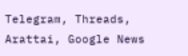Telegram, Threads, Arattai, Google News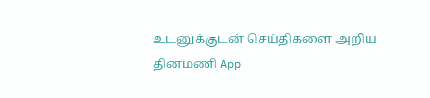உடனுக்குடன் செய்திகளை அறிய தினமணி App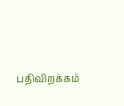பதிவிறக்கம்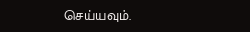செய்யவும்.